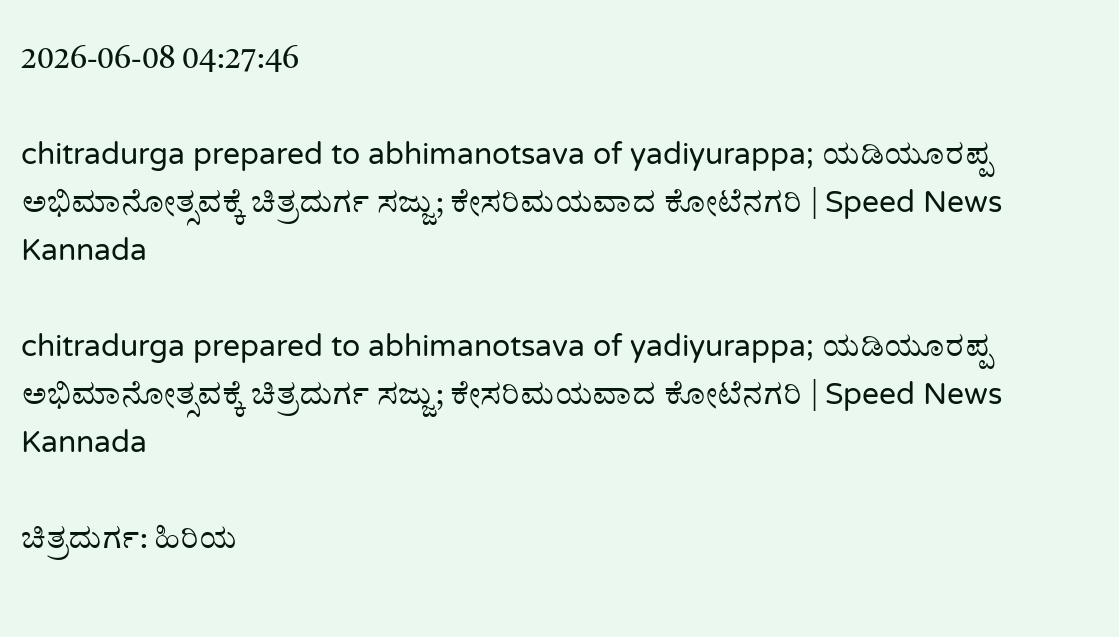2026-06-08 04:27:46

chitradurga prepared to abhimanotsava of yadiyurappa; ಯಡಿಯೂರಪ್ಪ ಅಭಿಮಾನೋತ್ಸವಕ್ಕೆ ಚಿತ್ರದುರ್ಗ ಸಜ್ಜು; ಕೇಸರಿಮಯವಾದ ಕೋಟೆನಗರಿ | Speed News Kannada

chitradurga prepared to abhimanotsava of yadiyurappa; ಯಡಿಯೂರಪ್ಪ ಅಭಿಮಾನೋತ್ಸವಕ್ಕೆ ಚಿತ್ರದುರ್ಗ ಸಜ್ಜು; ಕೇಸರಿಮಯವಾದ ಕೋಟೆನಗರಿ | Speed News Kannada

ಚಿತ್ರದುರ್ಗ: ಹಿರಿಯ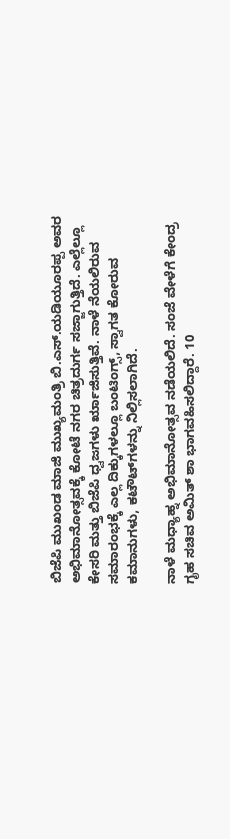ಬಿಜೆಪಿ ಮುಖಂಡ ಮಾಜಿ ಮುಖ್ಯಮಂತ್ರಿ ಬಿ.ಎಸ್‌.ಯಡಿಯೂರಪ್ಪ ಅವರ ಅಭಿಮಾನೋತ್ಸವಕ್ಕೆ ಕೋಟೆ ನಗರ ಚಿತ್ರದುರ್ಗ ಸಜ್ಜಾಗುತ್ತಿದೆ. ಎಲ್ಲೆಲ್ಲೂ ಕೇಸರಿ ಮತ್ತು ಬಿಜೆಪಿ ಧ್ವಜಗಳು ರೃಾಜಿಸುತ್ತಿವೆ. ನಾಳೆ ನೆಯಲಿರುವ ಸಮಾರಂಭಕ್ಕೆ ಎಲ್ಲ ದಿಕ್ಕುಗಳಲ್ಲೂ ಬಂಟಿಂಗ್ಸ್‌, ಸ್ವಾಗತ ಕೋರುವ ಕಮಾನುಗಳು, ಕಟೌಟ್‌ಗಳನ್ನು ನಿಲ್ಲಿಸಲಾಗಿದೆ.

ನಾಳೆ ಮಧ್ಯಾಹ್ನ ಅಭಿಮಾನೋತ್ಸವ ನಡೆಯಲಿದೆ. ಸಂಜೆ ವೇಳೆಗೆ ಕೇಂದ್ರ ಗೃಹ ಸಚಿವ ಅಮಿತ್‌ ಶಾ ಭಾಗವಹಿಸಲಿದ್ದಾರೆ. 10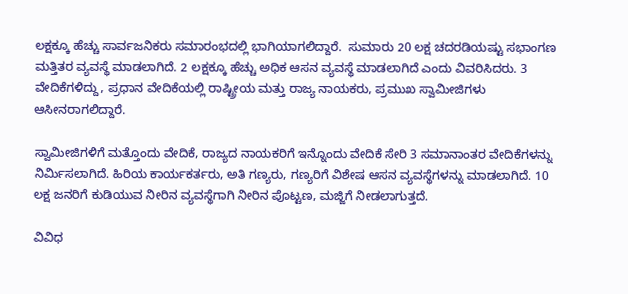ಲಕ್ಷಕ್ಕೂ ಹೆಚ್ಚು ಸಾರ್ವಜನಿಕರು ಸಮಾರಂಭದಲ್ಲಿ ಭಾಗಿಯಾಗಲಿದ್ದಾರೆ.  ಸುಮಾರು 20 ಲಕ್ಷ ಚದರಡಿಯಷ್ಟು ಸಭಾಂಗಣ ಮತ್ತಿತರ ವ್ಯವಸ್ಥೆ ಮಾಡಲಾಗಿದೆ. 2 ಲಕ್ಷಕ್ಕೂ ಹೆಚ್ಚು ಅಧಿಕ ಆಸನ ವ್ಯವಸ್ಥೆ ಮಾಡಲಾಗಿದೆ ಎಂದು ವಿವರಿಸಿದರು. 3 ವೇದಿಕೆಗಳಿದ್ದು, ಪ್ರಧಾನ ವೇದಿಕೆಯಲ್ಲಿ ರಾಷ್ಟ್ರೀಯ ಮತ್ತು ರಾಜ್ಯ ನಾಯಕರು, ಪ್ರಮುಖ ಸ್ವಾಮೀಜಿಗಳು ಆಸೀನರಾಗಲಿದ್ದಾರೆ.

ಸ್ವಾಮೀಜಿಗಳಿಗೆ ಮತ್ತೊಂದು ವೇದಿಕೆ, ರಾಜ್ಯದ ನಾಯಕರಿಗೆ ಇನ್ನೊಂದು ವೇದಿಕೆ ಸೇರಿ 3 ಸಮಾನಾಂತರ ವೇದಿಕೆಗಳನ್ನು ನಿರ್ಮಿಸಲಾಗಿದೆ. ಹಿರಿಯ ಕಾರ್ಯಕರ್ತರು, ಅತಿ ಗಣ್ಯರು, ಗಣ್ಯರಿಗೆ ವಿಶೇಷ ಆಸನ ವ್ಯವಸ್ಥೆಗಳನ್ನು ಮಾಡಲಾಗಿದೆ. 10 ಲಕ್ಷ ಜನರಿಗೆ ಕುಡಿಯುವ ನೀರಿನ ವ್ಯವಸ್ಥೆಗಾಗಿ ನೀರಿನ ಪೊಟ್ಟಣ, ಮಜ್ಜಿಗೆ ನೀಡಲಾಗುತ್ತದೆ.

ವಿವಿಧ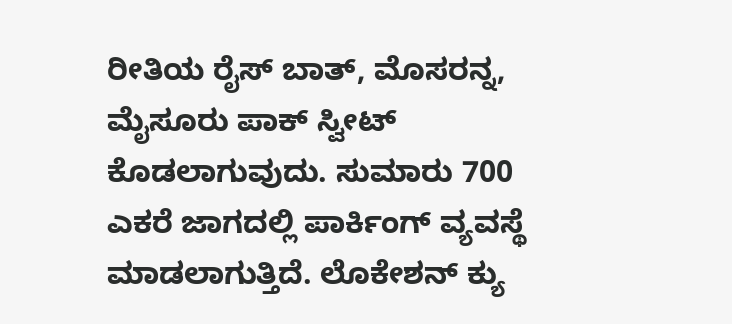ರೀತಿಯ ರೈಸ್ ಬಾತ್, ಮೊಸರನ್ನ, ಮೈಸೂರು ಪಾಕ್ ಸ್ವೀಟ್ ಕೊಡಲಾಗುವುದು. ಸುಮಾರು 700 ಎಕರೆ ಜಾಗದಲ್ಲಿ ಪಾರ್ಕಿಂಗ್ ವ್ಯವಸ್ಥೆ ಮಾಡಲಾಗುತ್ತಿದೆ. ಲೊಕೇಶನ್ ಕ್ಯು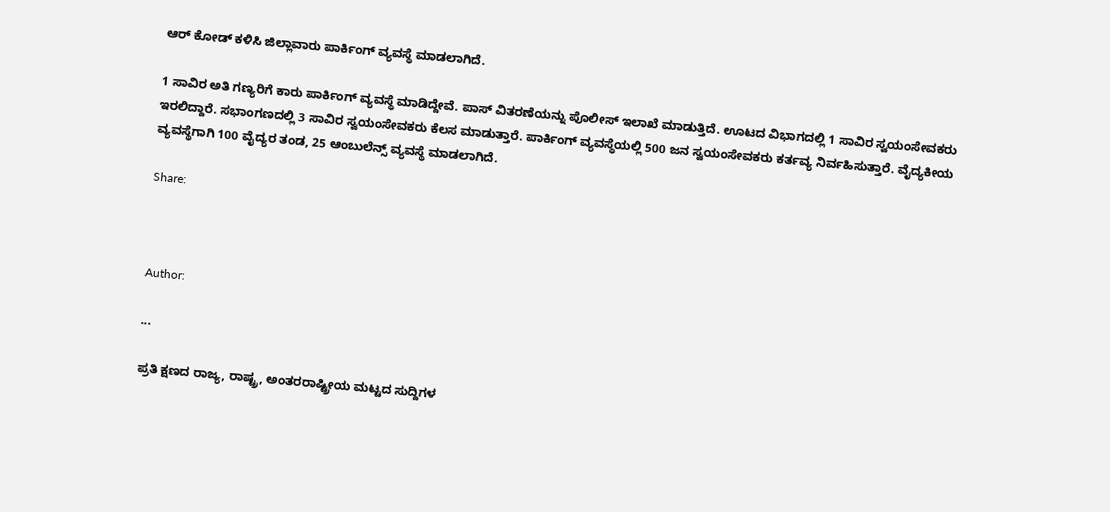ಆರ್ ಕೋಡ್ ಕಳಿಸಿ ಜಿಲ್ಲಾವಾರು ಪಾರ್ಕಿಂಗ್ ವ್ಯವಸ್ಥೆ ಮಾಡಲಾಗಿದೆ.

1 ಸಾವಿರ ಅತಿ ಗಣ್ಯರಿಗೆ ಕಾರು ಪಾರ್ಕಿಂಗ್ ವ್ಯವಸ್ಥೆ ಮಾಡಿದ್ದೇವೆ. ಪಾಸ್ ವಿತರಣೆಯನ್ನು ಪೊಲೀಸ್ ಇಲಾಖೆ ಮಾಡುತ್ತಿದೆ. ಊಟದ ವಿಭಾಗದಲ್ಲಿ 1 ಸಾವಿರ ಸ್ವಯಂಸೇವಕರು ಇರಲಿದ್ದಾರೆ. ಸಭಾಂಗಣದಲ್ಲಿ 3 ಸಾವಿರ ಸ್ವಯಂಸೇವಕರು ಕೆಲಸ ಮಾಡುತ್ತಾರೆ. ಪಾರ್ಕಿಂಗ್ ವ್ಯವಸ್ಥೆಯಲ್ಲಿ 500 ಜನ ಸ್ವಯಂಸೇವಕರು ಕರ್ತವ್ಯ ನಿರ್ವಹಿಸುತ್ತಾರೆ. ವೈದ್ಯಕೀಯ ವ್ಯವಸ್ಥೆಗಾಗಿ 100 ವೈದ್ಯರ ತಂಡ, 25 ಆಂಬುಲೆನ್ಸ್ ವ್ಯವಸ್ಥೆ ಮಾಡಲಾಗಿದೆ.

Share:



Author:

...

ಪ್ರತಿ ಕ್ಷಣದ ರಾಜ್ಯ, ರಾಷ್ಟ್ರ, ಅಂತರರಾಷ್ಟ್ರೀಯ ಮಟ್ಟದ ಸುದ್ದಿಗಳ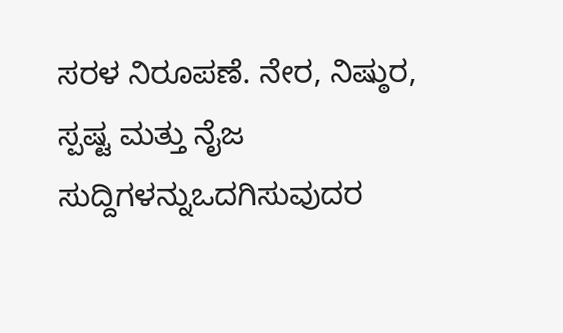ಸರಳ ನಿರೂಪಣೆ. ನೇರ, ನಿಷ್ಠುರ, ಸ್ಪಷ್ಟ ಮತ್ತು ನೈಜ ಸುದ್ದಿಗಳನ್ನುಒದಗಿಸುವುದರ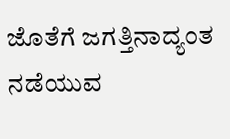ಜೊತೆಗೆ ಜಗತ್ತಿನಾದ್ಯಂತ ನಡೆಯುವ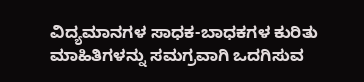ವಿದ್ಯಮಾನಗಳ ಸಾಧಕ-ಬಾಧಕಗಳ ಕುರಿತು ಮಾಹಿತಿಗಳನ್ನು ಸಮಗ್ರವಾಗಿ ಒದಗಿಸುವ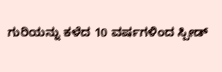ಗುರಿಯನ್ನು ಕಳೆದ 10 ವರ್ಷಗಳಿಂದ ಸ್ಪೀಡ್‌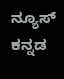ನ್ಯೂಸ್‌ ಕನ್ನಡ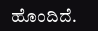ಹೊಂದಿದೆ.